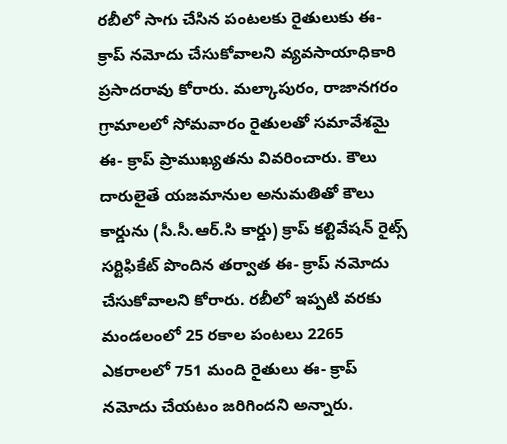రబీలో సాగు చేసిన పంటలకు రైతులుకు ఈ- క్రాప్ నమోదు చేసుకోవాలని వ్యవసాయాధికారి ప్రసాదరావు కోరారు. మల్కాపురం, రాజానగరం గ్రామాలలో సోమవారం రైతులతో సమావేశమై ఈ- క్రాప్ ప్రాముఖ్యతను వివరించారు. కౌలు దారులైతే యజమానుల అనుమతితో కౌలు కార్డును (సీ.సీ.ఆర్.సి కార్డు) క్రాప్ కల్టివేషన్ రైట్స్ సర్టిఫికేట్ పొందిన తర్వాత ఈ- క్రాప్ నమోదు చేసుకోవాలని కోరారు. రబీలో ఇప్పటి వరకు మండలంలో 25 రకాల పంటలు 2265 ఎకరాలలో 751 మంది రైతులు ఈ- క్రాప్ నమోదు చేయటం జరిగిందని అన్నారు.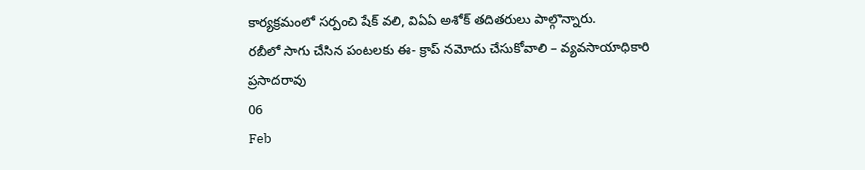కార్యక్రమంలో సర్పంచి షేక్ వలి, విఏఏ అశోక్ తదితరులు పాల్గొన్నారు.
రబీలో సాగు చేసిన పంటలకు ఈ- క్రాప్ నమోదు చేసుకోవాలి – వ్యవసాయాధికారి ప్రసాదరావు
06
Feb